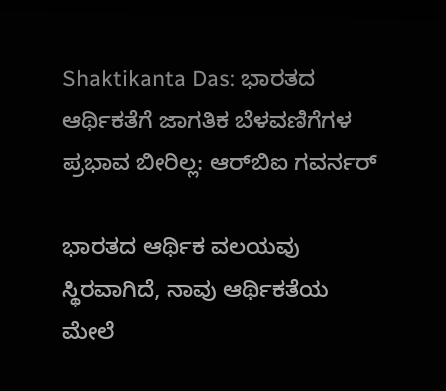Shaktikanta Das: ಭಾರತದ ಆರ್ಥಿಕತೆಗೆ ಜಾಗತಿಕ ಬೆಳವಣಿಗೆಗಳ ಪ್ರಭಾವ ಬೀರಿಲ್ಲ: ಆರ್‌ಬಿಐ ಗವರ್ನರ್

ಭಾರತದ ಆರ್ಥಿಕ ವಲಯವು ಸ್ಥಿರವಾಗಿದೆ, ನಾವು ಆರ್ಥಿಕತೆಯ ಮೇಲೆ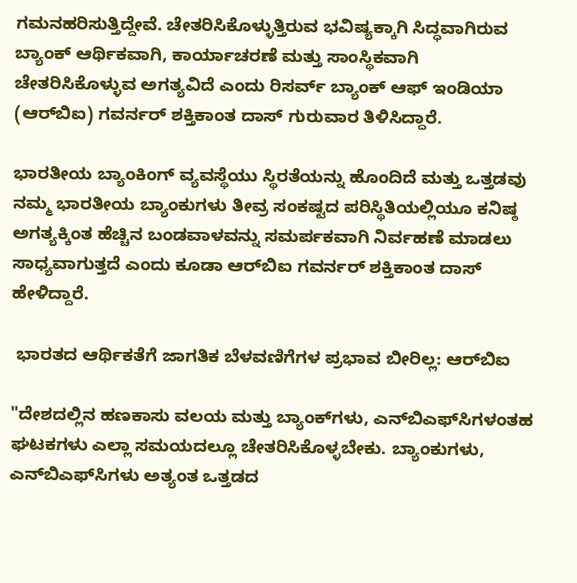ಗಮನಹರಿಸುತ್ತಿದ್ದೇವೆ. ಚೇತರಿಸಿಕೊಳ್ಳುತ್ತಿರುವ ಭವಿಷ್ಯಕ್ಕಾಗಿ ಸಿದ್ಧವಾಗಿರುವ ಬ್ಯಾಂಕ್ ಆರ್ಥಿಕವಾಗಿ, ಕಾರ್ಯಾಚರಣೆ ಮತ್ತು ಸಾಂಸ್ಥಿಕವಾಗಿ ಚೇತರಿಸಿಕೊಳ್ಳುವ ಅಗತ್ಯವಿದೆ ಎಂದು ರಿಸರ್ವ್ ಬ್ಯಾಂಕ್ ಆಫ್ ಇಂಡಿಯಾ (ಆರ್‌ಬಿಐ) ಗವರ್ನರ್ ಶಕ್ತಿಕಾಂತ ದಾಸ್ ಗುರುವಾರ ತಿಳಿಸಿದ್ದಾರೆ.

ಭಾರತೀಯ ಬ್ಯಾಂಕಿಂಗ್ ವ್ಯವಸ್ಥೆಯು ಸ್ಥಿರತೆಯನ್ನು ಹೊಂದಿದೆ ಮತ್ತು ಒತ್ತಡವು ನಮ್ಮ ಭಾರತೀಯ ಬ್ಯಾಂಕುಗಳು ತೀವ್ರ ಸಂಕಷ್ಟದ ಪರಿಸ್ಥಿತಿಯಲ್ಲಿಯೂ ಕನಿಷ್ಠ ಅಗತ್ಯಕ್ಕಿಂತ ಹೆಚ್ಚಿನ ಬಂಡವಾಳವನ್ನು ಸಮರ್ಪಕವಾಗಿ ನಿರ್ವಹಣೆ ಮಾಡಲು ಸಾಧ್ಯವಾಗುತ್ತದೆ ಎಂದು ಕೂಡಾ ಆರ್‌ಬಿಐ ಗವರ್ನರ್ ಶಕ್ತಿಕಾಂತ ದಾಸ್ ಹೇಳಿದ್ದಾರೆ.

 ಭಾರತದ ಆರ್ಥಿಕತೆಗೆ ಜಾಗತಿಕ ಬೆಳವಣಿಗೆಗಳ ಪ್ರಭಾವ ಬೀರಿಲ್ಲ: ಆರ್‌ಬಿಐ

"ದೇಶದಲ್ಲಿನ ಹಣಕಾಸು ವಲಯ ಮತ್ತು ಬ್ಯಾಂಕ್‌ಗಳು, ಎನ್‌ಬಿಎಫ್‌ಸಿಗಳಂತಹ ಘಟಕಗಳು ಎಲ್ಲಾ ಸಮಯದಲ್ಲೂ ಚೇತರಿಸಿಕೊಳ್ಳಬೇಕು. ಬ್ಯಾಂಕುಗಳು, ಎನ್‌ಬಿಎಫ್‌ಸಿಗಳು ಅತ್ಯಂತ ಒತ್ತಡದ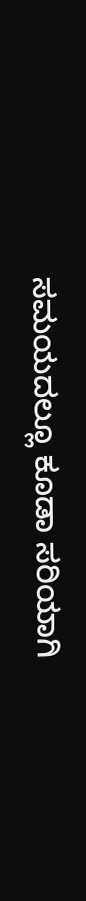ಸಮಯದಲ್ಲೂ ಕೂಡಾ ಸರಿಯಾಗಿ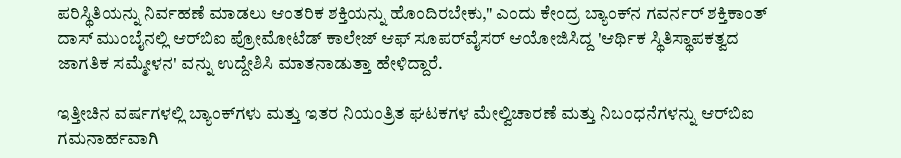ಪರಿಸ್ಥಿತಿಯನ್ನು ನಿರ್ವಹಣೆ ಮಾಡಲು ಆಂತರಿಕ ಶಕ್ತಿಯನ್ನು ಹೊಂದಿರಬೇಕು," ಎಂದು ಕೇಂದ್ರ ಬ್ಯಾಂಕ್‌ನ ಗವರ್ನರ್ ಶಕ್ತಿಕಾಂತ್ ದಾಸ್ ಮುಂಬೈನಲ್ಲಿ ಆರ್‌ಬಿಐ ಪ್ರೋಮೋಟೆಡ್ ಕಾಲೇಜ್ ಆಫ್ ಸೂಪರ್‌ವೈಸರ್ ಆಯೋಜಿಸಿದ್ದ 'ಆರ್ಥಿಕ ಸ್ಥಿತಿಸ್ಥಾಪಕತ್ವದ ಜಾಗತಿಕ ಸಮ್ಮೇಳನ' ವನ್ನು ಉದ್ದೇಶಿಸಿ ಮಾತನಾಡುತ್ತಾ ಹೇಳಿದ್ದಾರೆ.

ಇತ್ತೀಚಿನ ವರ್ಷಗಳಲ್ಲಿ ಬ್ಯಾಂಕ್‌ಗಳು ಮತ್ತು ಇತರ ನಿಯಂತ್ರಿತ ಘಟಕಗಳ ಮೇಲ್ವಿಚಾರಣೆ ಮತ್ತು ನಿಬಂಧನೆಗಳನ್ನು ಆರ್‌ಬಿಐ ಗಮನಾರ್ಹವಾಗಿ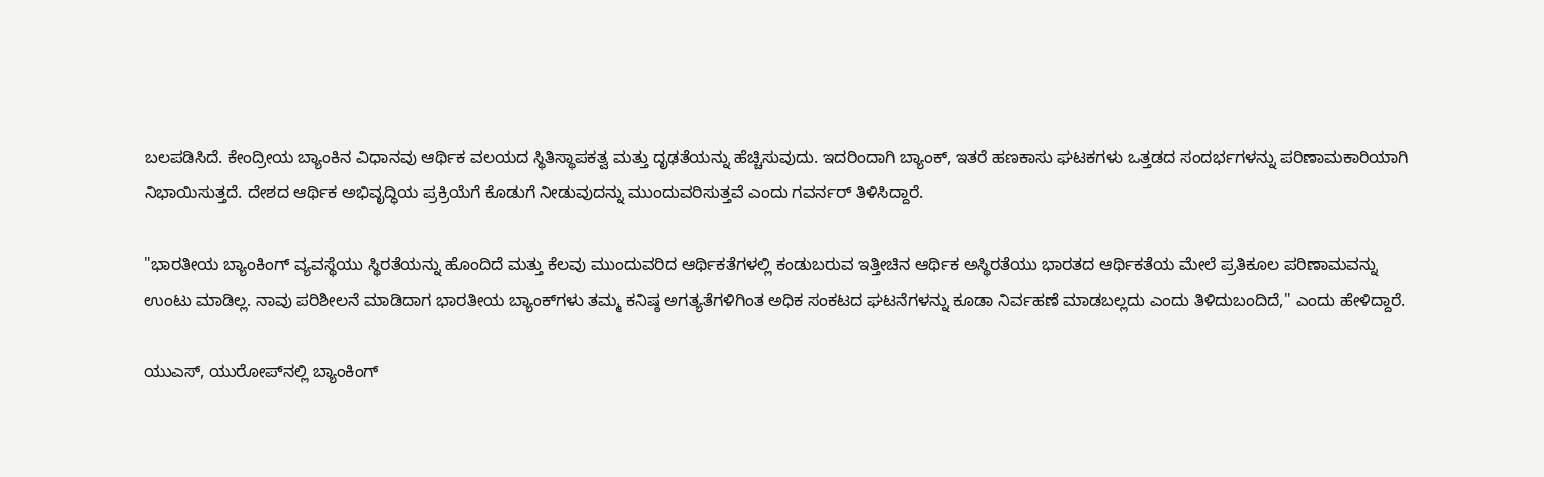ಬಲಪಡಿಸಿದೆ. ಕೇಂದ್ರೀಯ ಬ್ಯಾಂಕಿನ ವಿಧಾನವು ಆರ್ಥಿಕ ವಲಯದ ಸ್ಥಿತಿಸ್ಥಾಪಕತ್ವ ಮತ್ತು ದೃಢತೆಯನ್ನು ಹೆಚ್ಚಿಸುವುದು. ಇದರಿಂದಾಗಿ ಬ್ಯಾಂಕ್, ಇತರೆ ಹಣಕಾಸು ಘಟಕಗಳು ಒತ್ತಡದ ಸಂದರ್ಭಗಳನ್ನು ಪರಿಣಾಮಕಾರಿಯಾಗಿ ನಿಭಾಯಿಸುತ್ತದೆ. ದೇಶದ ಆರ್ಥಿಕ ಅಭಿವೃದ್ಧಿಯ ಪ್ರಕ್ರಿಯೆಗೆ ಕೊಡುಗೆ ನೀಡುವುದನ್ನು ಮುಂದುವರಿಸುತ್ತವೆ ಎಂದು ಗವರ್ನರ್ ತಿಳಿಸಿದ್ದಾರೆ.

"ಭಾರತೀಯ ಬ್ಯಾಂಕಿಂಗ್ ವ್ಯವಸ್ಥೆಯು ಸ್ಥಿರತೆಯನ್ನು ಹೊಂದಿದೆ ಮತ್ತು ಕೆಲವು ಮುಂದುವರಿದ ಆರ್ಥಿಕತೆಗಳಲ್ಲಿ ಕಂಡುಬರುವ ಇತ್ತೀಚಿನ ಆರ್ಥಿಕ ಅಸ್ಥಿರತೆಯು ಭಾರತದ ಆರ್ಥಿಕತೆಯ ಮೇಲೆ ಪ್ರತಿಕೂಲ ಪರಿಣಾಮವನ್ನು ಉಂಟು ಮಾಡಿಲ್ಲ. ನಾವು ಪರಿಶೀಲನೆ ಮಾಡಿದಾಗ ಭಾರತೀಯ ಬ್ಯಾಂಕ್‌ಗಳು ತಮ್ಮ ಕನಿಷ್ಠ ಅಗತ್ಯತೆಗಳಿಗಿಂತ ಅಧಿಕ ಸಂಕಟದ ಘಟನೆಗಳನ್ನು ಕೂಡಾ ನಿರ್ವಹಣೆ ಮಾಡಬಲ್ಲದು ಎಂದು ತಿಳಿದುಬಂದಿದೆ," ಎಂದು ಹೇಳಿದ್ದಾರೆ.

ಯುಎಸ್‌, ಯುರೋಪ್‌ನಲ್ಲಿ ಬ್ಯಾಂಕಿಂಗ್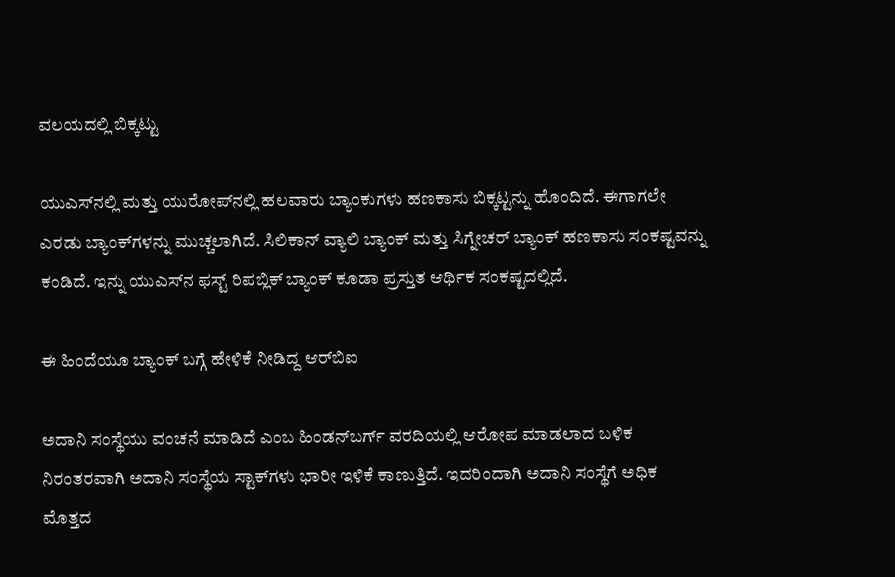ವಲಯದಲ್ಲಿ ಬಿಕ್ಕಟ್ಟು

ಯುಎಸ್‌ನಲ್ಲಿ ಮತ್ತು ಯುರೋಪ್‌ನಲ್ಲಿ ಹಲವಾರು ಬ್ಯಾಂಕುಗಳು ಹಣಕಾಸು ಬಿಕ್ಕಟ್ಟನ್ನು ಹೊಂದಿದೆ. ಈಗಾಗಲೇ ಎರಡು ಬ್ಯಾಂಕ್‌ಗಳನ್ನು ಮುಚ್ಚಲಾಗಿದೆ. ಸಿಲಿಕಾನ್ ವ್ಯಾಲಿ ಬ್ಯಾಂಕ್ ಮತ್ತು ಸಿಗ್ನೇಚರ್ ಬ್ಯಾಂಕ್ ಹಣಕಾಸು ಸಂಕಷ್ಟವನ್ನು ಕಂಡಿದೆ. ಇನ್ನು ಯುಎಸ್‌ನ ಫಸ್ಟ್ ರಿಪಬ್ಲಿಕ್ ಬ್ಯಾಂಕ್ ಕೂಡಾ ಪ್ರಸ್ತುತ ಆರ್ಥಿಕ ಸಂಕಷ್ಟದಲ್ಲಿದೆ.

ಈ ಹಿಂದೆಯೂ ಬ್ಯಾಂಕ್‌ ಬಗ್ಗೆ ಹೇಳಿಕೆ ನೀಡಿದ್ದ ಆರ್‌ಬಿಐ

ಅದಾನಿ ಸಂಸ್ಥೆಯು ವಂಚನೆ ಮಾಡಿದೆ ಎಂಬ ಹಿಂಡನ್‌ಬರ್ಗ್ ವರದಿಯಲ್ಲಿ ಆರೋಪ ಮಾಡಲಾದ ಬಳಿಕ ನಿರಂತರವಾಗಿ ಅದಾನಿ ಸಂಸ್ಥೆಯ ಸ್ಟಾಕ್‌ಗಳು ಭಾರೀ ಇಳಿಕೆ ಕಾಣುತ್ತಿದೆ. ಇದರಿಂದಾಗಿ ಅದಾನಿ ಸಂಸ್ಥೆಗೆ ಅಧಿಕ ಮೊತ್ತದ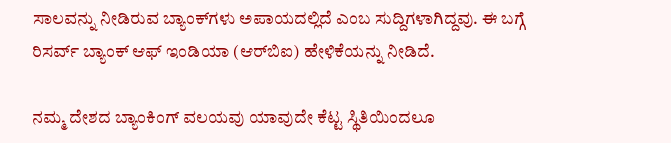ಸಾಲವನ್ನು ನೀಡಿರುವ ಬ್ಯಾಂಕ್‌ಗಳು ಅಪಾಯದಲ್ಲಿದೆ ಎಂಬ ಸುದ್ದಿಗಳಾಗಿದ್ದವು. ಈ ಬಗ್ಗೆ ರಿಸರ್ವ್ ಬ್ಯಾಂಕ್ ಆಫ್ ಇಂಡಿಯಾ (ಆರ್‌ಬಿಐ) ಹೇಳಿಕೆಯನ್ನು ನೀಡಿದೆ.

ನಮ್ಮ ದೇಶದ ಬ್ಯಾಂಕಿಂಗ್ ವಲಯವು ಯಾವುದೇ ಕೆಟ್ಟ ಸ್ಥಿತಿಯಿಂದಲೂ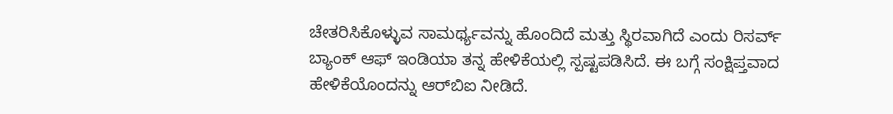ಚೇತರಿಸಿಕೊಳ್ಳುವ ಸಾಮರ್ಥ್ಯವನ್ನು ಹೊಂದಿದೆ ಮತ್ತು ಸ್ಥಿರವಾಗಿದೆ ಎಂದು ರಿಸರ್ವ್ ಬ್ಯಾಂಕ್ ಆಫ್ ಇಂಡಿಯಾ ತನ್ನ ಹೇಳಿಕೆಯಲ್ಲಿ ಸ್ಪಷ್ಟಪಡಿಸಿದೆ. ಈ ಬಗ್ಗೆ ಸಂಕ್ಷಿಪ್ತವಾದ ಹೇಳಿಕೆಯೊಂದನ್ನು ಆರ್‌ಬಿಐ ನೀಡಿದೆ.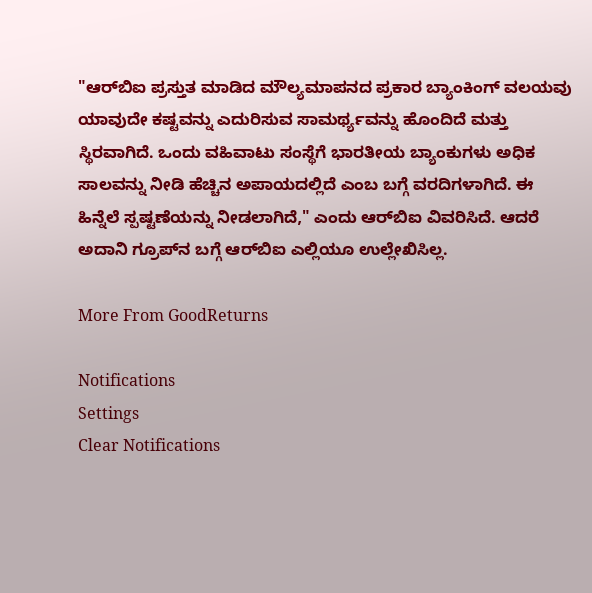"ಆರ್‌ಬಿಐ ಪ್ರಸ್ತುತ ಮಾಡಿದ ಮೌಲ್ಯಮಾಪನದ ಪ್ರಕಾರ ಬ್ಯಾಂಕಿಂಗ್ ವಲಯವು ಯಾವುದೇ ಕಷ್ಟವನ್ನು ಎದುರಿಸುವ ಸಾಮರ್ಥ್ಯವನ್ನು ಹೊಂದಿದೆ ಮತ್ತು ಸ್ಥಿರವಾಗಿದೆ. ಒಂದು ವಹಿವಾಟು ಸಂಸ್ಥೆಗೆ ಭಾರತೀಯ ಬ್ಯಾಂಕುಗಳು ಅಧಿಕ ಸಾಲವನ್ನು ನೀಡಿ ಹೆಚ್ಚಿನ ಅಪಾಯದಲ್ಲಿದೆ ಎಂಬ ಬಗ್ಗೆ ವರದಿಗಳಾಗಿದೆ. ಈ ಹಿನ್ನೆಲೆ ಸ್ಪಷ್ಟಣೆಯನ್ನು ನೀಡಲಾಗಿದೆ," ಎಂದು ಆರ್‌ಬಿಐ ವಿವರಿಸಿದೆ. ಆದರೆ ಅದಾನಿ ಗ್ರೂಪ್‌ನ ಬಗ್ಗೆ ಆರ್‌ಬಿಐ ಎಲ್ಲಿಯೂ ಉಲ್ಲೇಖಿಸಿಲ್ಲ.

More From GoodReturns

Notifications
Settings
Clear Notifications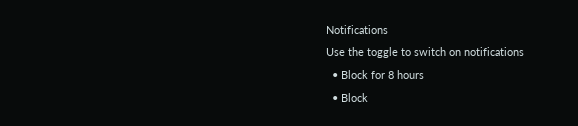Notifications
Use the toggle to switch on notifications
  • Block for 8 hours
  • Block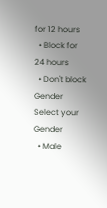for 12 hours
  • Block for 24 hours
  • Don't block
Gender
Select your Gender
  • Male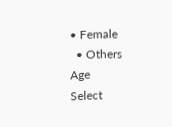• Female
  • Others
Age
Select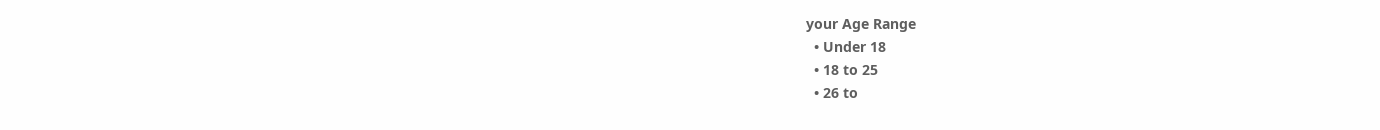your Age Range
  • Under 18
  • 18 to 25
  • 26 to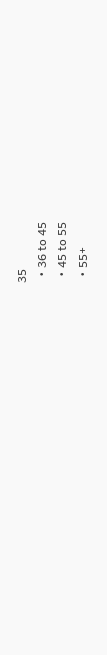35
  • 36 to 45
  • 45 to 55
  • 55+